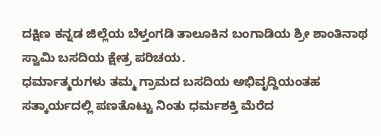ದಕ್ಷಿಣ ಕನ್ನಡ ಜಿಲ್ಲೆಯ ಬೆಳ್ತಂಗಡಿ ತಾಲೂಕಿನ ಬಂಗಾಡಿಯ ಶ್ರೀ ಶಾಂತಿನಾಥ ಸ್ವಾಮಿ ಬಸದಿಯ ಕ್ಷೇತ್ರ ಪರಿಚಯ.
ಧರ್ಮಾತ್ಮರುಗಳು ತಮ್ಮ ಗ್ರಾಮದ ಬಸದಿಯ ಅಭಿವೃದ್ದಿಯಂತಹ ಸತ್ಕಾರ್ಯದಲ್ಲಿ ಪಣತೊಟ್ಟು ನಿಂತು ಧರ್ಮಶಕ್ತಿ ಮೆರೆದ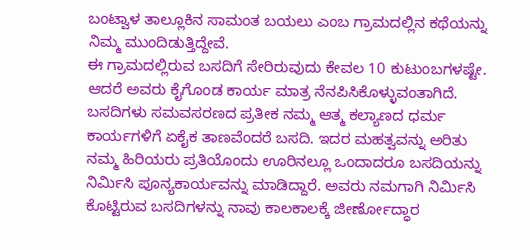ಬಂಟ್ವಾಳ ತಾಲ್ಲೂಕಿನ ಸಾಮಂತ ಬಯಲು ಎಂಬ ಗ್ರಾಮದಲ್ಲಿನ ಕಥೆಯನ್ನು ನಿಮ್ಮ ಮುಂದಿಡುತ್ತಿದ್ದೇವೆ.
ಈ ಗ್ರಾಮದಲ್ಲಿರುವ ಬಸದಿಗೆ ಸೇರಿರುವುದು ಕೇವಲ 10 ಕುಟುಂಬಗಳಷ್ಟೇ. ಆದರೆ ಅವರು ಕೈಗೊಂಡ ಕಾರ್ಯ ಮಾತ್ರ ನೆನಪಿಸಿಕೊಳ್ಳುವಂತಾಗಿದೆ. ಬಸದಿಗಳು ಸಮವಸರಣದ ಪ್ರತೀಕ ನಮ್ಮ ಆತ್ಮ ಕಲ್ಯಾಣದ ಧರ್ಮ ಕಾರ್ಯಗಳಿಗೆ ಏಕೈಕ ತಾಣವೆಂದರೆ ಬಸದಿ. ಇದರ ಮಹತ್ವವನ್ನು ಅರಿತು ನಮ್ಮ ಹಿರಿಯರು ಪ್ರತಿಯೊಂದು ಊರಿನಲ್ಲೂ ಒಂದಾದರೂ ಬಸದಿಯನ್ನು ನಿರ್ಮಿಸಿ ಪೂನ್ಯಕಾರ್ಯವನ್ನು ಮಾಡಿದ್ದಾರೆ. ಅವರು ನಮಗಾಗಿ ನಿರ್ಮಿಸಿ ಕೊಟ್ಟಿರುವ ಬಸದಿಗಳನ್ನು ನಾವು ಕಾಲಕಾಲಕ್ಕೆ ಜೀರ್ಣೋದ್ಧಾರ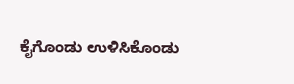ಕೈಗೊಂಡು ಉಳಿಸಿಕೊಂಡು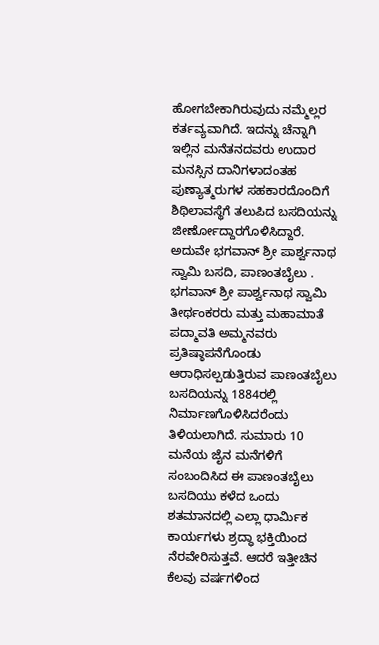ಹೋಗಬೇಕಾಗಿರುವುದು ನಮ್ಮೆಲ್ಲರ ಕರ್ತವ್ಯವಾಗಿದೆ. ಇದನ್ನು ಚೆನ್ನಾಗಿ ಇಲ್ಲಿನ ಮನೆತನದವರು ಉದಾರ ಮನಸ್ಸಿನ ದಾನಿಗಳಾದಂತಹ ಪುಣ್ಯಾತ್ಮರುಗಳ ಸಹಕಾರದೊಂದಿಗೆ ಶಿಥಿಲಾವಸ್ಥೆಗೆ ತಲುಪಿದ ಬಸದಿಯನ್ನು ಜೀರ್ಣೋದ್ದಾರಗೊಳಿಸಿದ್ದಾರೆ. ಅದುವೇ ಭಗವಾನ್ ಶ್ರೀ ಪಾರ್ಶ್ವನಾಥ ಸ್ವಾಮಿ ಬಸದಿ, ಪಾಣಂತಬೈಲು .
ಭಗವಾನ್ ಶ್ರೀ ಪಾರ್ಶ್ವನಾಥ ಸ್ವಾಮಿ ತೀರ್ಥಂಕರರು ಮತ್ತು ಮಹಾಮಾತೆ ಪದ್ಮಾವತಿ ಅಮ್ಮನವರು ಪ್ರತಿಷ್ಠಾಪನೆಗೊಂಡು ಆರಾಧಿಸಲ್ಪಡುತ್ತಿರುವ ಪಾಣಂತಬೈಲು ಬಸದಿಯನ್ನು 1884ರಲ್ಲಿ ನಿರ್ಮಾಣಗೊಳಿಸಿದರೆಂದು ತಿಳಿಯಲಾಗಿದೆ. ಸುಮಾರು 10 ಮನೆಯ ಜೈನ ಮನೆಗಳಿಗೆ ಸಂಬಂದಿಸಿದ ಈ ಪಾಣಂತಬೈಲು ಬಸದಿಯು ಕಳೆದ ಒಂದು ಶತಮಾನದಲ್ಲಿ ಎಲ್ಲಾ ಧಾರ್ಮಿಕ ಕಾರ್ಯಗಳು ಶ್ರದ್ಧಾ ಭಕ್ತಿಯಿಂದ ನೆರವೇರಿಸುತ್ತವೆ. ಆದರೆ ಇತ್ತೀಚಿನ ಕೆಲವು ವರ್ಷಗಳಿಂದ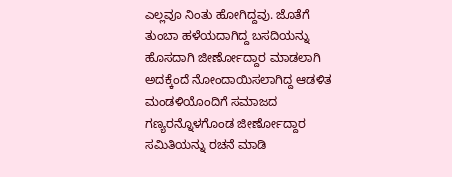ಎಲ್ಲವೂ ನಿಂತು ಹೋಗಿದ್ದವು. ಜೊತೆಗೆ ತುಂಬಾ ಹಳೆಯದಾಗಿದ್ದ ಬಸದಿಯನ್ನು ಹೊಸದಾಗಿ ಜೀರ್ಣೋದ್ದಾರ ಮಾಡಲಾಗಿ ಅದಕ್ಕೆಂದೆ ನೋಂದಾಯಿಸಲಾಗಿದ್ದ ಆಡಳಿತ ಮಂಡಳಿಯೊಂದಿಗೆ ಸಮಾಜದ ಗಣ್ಯರನ್ನೊಳಗೊಂಡ ಜೀರ್ಣೋದ್ದಾರ ಸಮಿತಿಯನ್ನು ರಚನೆ ಮಾಡಿ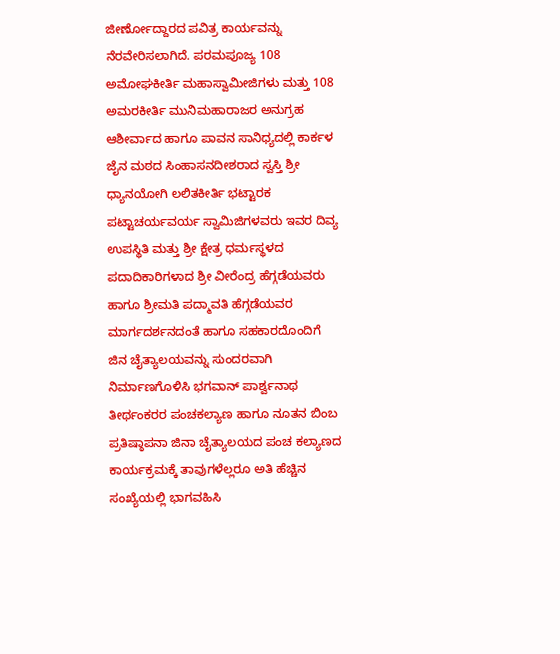ಜೀರ್ಣೋದ್ದಾರದ ಪವಿತ್ರ ಕಾರ್ಯವನ್ನು ನೆರವೇರಿಸಲಾಗಿದೆ. ಪರಮಪೂಜ್ಯ 108 ಅಮೋಘಕೀರ್ತಿ ಮಹಾಸ್ವಾಮೀಜಿಗಳು ಮತ್ತು 108 ಅಮರಕೀರ್ತಿ ಮುನಿಮಹಾರಾಜರ ಅನುಗ್ರಹ ಆಶೀರ್ವಾದ ಹಾಗೂ ಪಾವನ ಸಾನಿಧ್ಯದಲ್ಲಿ ಕಾರ್ಕಳ ಜೈನ ಮಠದ ಸಿಂಹಾಸನದೀಶರಾದ ಸ್ವಸ್ತಿ ಶ್ರೀ ಧ್ಯಾನಯೋಗಿ ಲಲಿತಕೀರ್ತಿ ಭಟ್ಟಾರಕ ಪಟ್ಟಾಚರ್ಯವರ್ಯ ಸ್ವಾಮಿಜಿಗಳವರು ಇವರ ದಿವ್ಯ ಉಪಸ್ಥಿತಿ ಮತ್ತು ಶ್ರೀ ಕ್ಷೇತ್ರ ಧರ್ಮಸ್ಥಳದ ಪದಾದಿಕಾರಿಗಳಾದ ಶ್ರೀ ವೀರೆಂದ್ರ ಹೆಗ್ಗಡೆಯವರು ಹಾಗೂ ಶ್ರೀಮತಿ ಪದ್ಮಾವತಿ ಹೆಗ್ಗಡೆಯವರ ಮಾರ್ಗದರ್ಶನದಂತೆ ಹಾಗೂ ಸಹಕಾರದೊಂದಿಗೆ ಜಿನ ಚೈತ್ಯಾಲಯವನ್ನು ಸುಂದರವಾಗಿ ನಿರ್ಮಾಣಗೊಳಿಸಿ ಭಗವಾನ್ ಪಾರ್ಶ್ವನಾಥ ತೀರ್ಥಂಕರರ ಪಂಚಕಲ್ಯಾಣ ಹಾಗೂ ನೂತನ ಬಿಂಬ ಪ್ರತಿಷ್ಠಾಪನಾ ಜಿನಾ ಚೈತ್ಯಾಲಯದ ಪಂಚ ಕಲ್ಯಾಣದ ಕಾರ್ಯಕ್ರಮಕ್ಕೆ ತಾವುಗಳೆಲ್ಲರೂ ಅತಿ ಹೆಚ್ಚಿನ ಸಂಖ್ಯೆಯಲ್ಲಿ ಭಾಗವಹಿಸಿ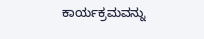ಕಾರ್ಯಕ್ರಮವನ್ನು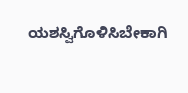ಯಶಸ್ವಿಗೊಳಿಸಿಬೇಕಾಗಿ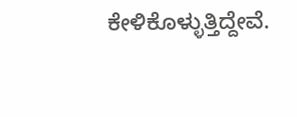ಕೇಳಿಕೊಳ್ಳುತ್ತಿದ್ದೇವೆ.